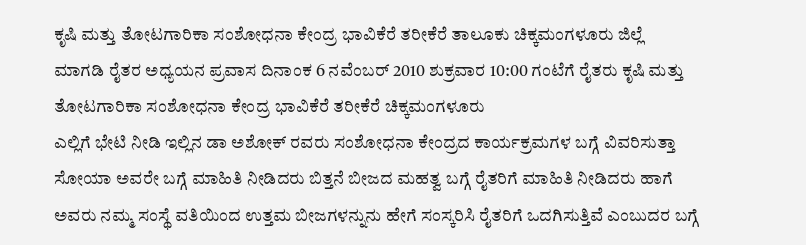ಕೃಷಿ ಮತ್ತು ತೋಟಗಾರಿಕಾ ಸಂಶೋಧನಾ ಕೇಂದ್ರ ಭಾವಿಕೆರೆ ತರೀಕೆರೆ ತಾಲೂಕು ಚಿಕ್ಕಮಂಗಳೂರು ಜಿಲ್ಲೆ
ಮಾಗಡಿ ರೈತರ ಅಧ್ಯಯನ ಪ್ರವಾಸ ದಿನಾಂಕ 6 ನವೆಂಬರ್ 2010 ಶುಕ್ರವಾರ 10:00 ಗಂಟೆಗೆ ರೈತರು ಕೃಷಿ ಮತ್ತು ತೋಟಗಾರಿಕಾ ಸಂಶೋಧನಾ ಕೇಂದ್ರ ಭಾವಿಕೆರೆ ತರೀಕೆರೆ ಚಿಕ್ಕಮಂಗಳೂರು
ಎಲ್ಲಿಗೆ ಭೇಟಿ ನೀಡಿ ಇಲ್ಲಿನ ಡಾ ಅಶೋಕ್ ರವರು ಸಂಶೋಧನಾ ಕೇಂದ್ರದ ಕಾರ್ಯಕ್ರಮಗಳ ಬಗ್ಗೆ ವಿವರಿಸುತ್ತಾ ಸೋಯಾ ಅವರೇ ಬಗ್ಗೆ ಮಾಹಿತಿ ನೀಡಿದರು ಬಿತ್ತನೆ ಬೀಜದ ಮಹತ್ವ ಬಗ್ಗೆ ರೈತರಿಗೆ ಮಾಹಿತಿ ನೀಡಿದರು ಹಾಗೆ ಅವರು ನಮ್ಮ ಸಂಸ್ಥೆ ವತಿಯಿಂದ ಉತ್ತಮ ಬೀಜಗಳನ್ನುನು ಹೇಗೆ ಸಂಸ್ಕರಿಸಿ ರೈತರಿಗೆ ಒದಗಿಸುತ್ತಿವೆ ಎಂಬುದರ ಬಗ್ಗೆ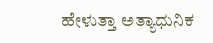ಹೇಳುತ್ತಾ ಅತ್ಯಾಧುನಿಕ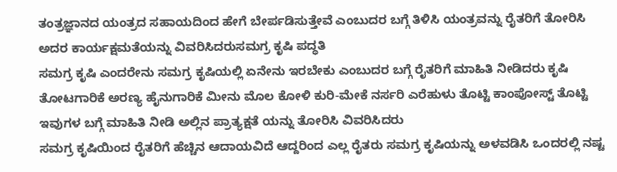ತಂತ್ರಜ್ಞಾನದ ಯಂತ್ರದ ಸಹಾಯದಿಂದ ಹೇಗೆ ಬೇರ್ಪಡಿಸುತ್ತೇವೆ ಎಂಬುದರ ಬಗ್ಗೆ ತಿಳಿಸಿ ಯಂತ್ರವನ್ನು ರೈತರಿಗೆ ತೋರಿಸಿ ಅದರ ಕಾರ್ಯಕ್ಷಮತೆಯನ್ನು ವಿವರಿಸಿದರುಸಮಗ್ರ ಕೃಷಿ ಪದ್ಧತಿ
ಸಮಗ್ರ ಕೃಷಿ ಎಂದರೇನು ಸಮಗ್ರ ಕೃಷಿಯಲ್ಲಿ ಏನೇನು ಇರಬೇಕು ಎಂಬುದರ ಬಗ್ಗೆ ರೈತರಿಗೆ ಮಾಹಿತಿ ನೀಡಿದರು ಕೃಷಿ ತೋಟಗಾರಿಕೆ ಅರಣ್ಯ ಹೈನುಗಾರಿಕೆ ಮೀನು ಮೊಲ ಕೋಳಿ ಕುರಿ-ಮೇಕೆ ನರ್ಸರಿ ಎರೆಹುಳು ತೊಟ್ಟಿ ಕಾಂಪೋಸ್ಟ್ ತೊಟ್ಟಿ ಇವುಗಳ ಬಗ್ಗೆ ಮಾಹಿತಿ ನೀಡಿ ಅಲ್ಲಿನ ಪ್ರಾತ್ಯಕ್ಷತೆ ಯನ್ನು ತೋರಿಸಿ ವಿವರಿಸಿದರು
ಸಮಗ್ರ ಕೃಷಿಯಿಂದ ರೈತರಿಗೆ ಹೆಚ್ಚಿನ ಆದಾಯವಿದೆ ಆದ್ದರಿಂದ ಎಲ್ಲ ರೈತರು ಸಮಗ್ರ ಕೃಷಿಯನ್ನು ಅಳವಡಿಸಿ ಒಂದರಲ್ಲಿ ನಷ್ಟ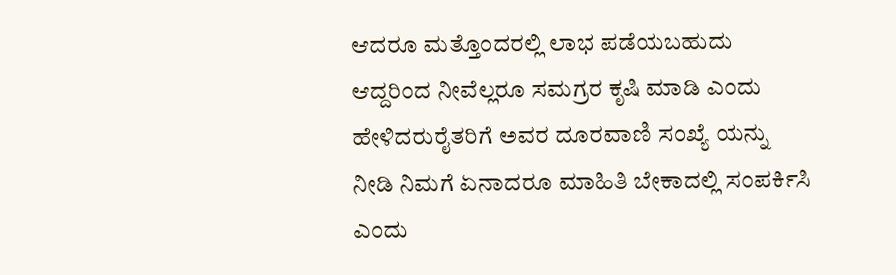ಆದರೂ ಮತ್ತೊಂದರಲ್ಲಿ ಲಾಭ ಪಡೆಯಬಹುದು ಆದ್ದರಿಂದ ನೀವೆಲ್ಲರೂ ಸಮಗ್ರರ ಕೃಷಿ ಮಾಡಿ ಎಂದು ಹೇಳಿದರುರೈತರಿಗೆ ಅವರ ದೂರವಾಣಿ ಸಂಖ್ಯೆ ಯನ್ನು ನೀಡಿ ನಿಮಗೆ ಏನಾದರೂ ಮಾಹಿತಿ ಬೇಕಾದಲ್ಲಿ ಸಂಪರ್ಕಿಸಿ ಎಂದು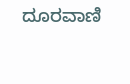ದೂರವಾಣಿ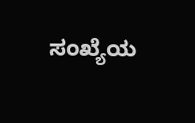ಸಂಖ್ಯೆಯ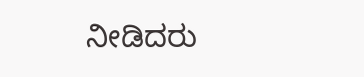ನೀಡಿದರು